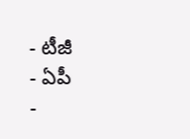- టీజీ
- ఏపీ
-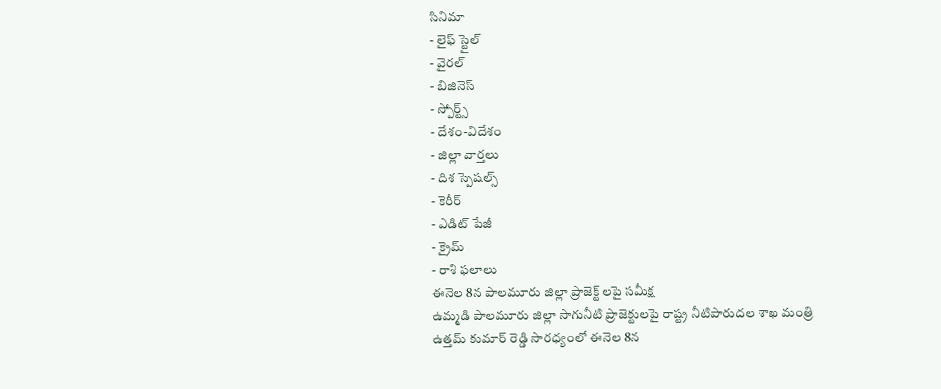సినిమా
- లైఫ్ స్టైల్
- వైరల్
- బిజినెస్
- స్పోర్ట్స్
- దేశం-విదేశం
- జిల్లా వార్తలు
- దిశ స్పెషల్స్
- కెరీర్
- ఎడిట్ పేజీ
- క్రైమ్
- రాశి ఫలాలు
ఈనెల 8న పాలమూరు జిల్లా ప్రాజెక్ట్ లపై సమీక్ష
ఉమ్మడి పాలమూరు జిల్లా సాగునీటి ప్రాజెక్టులపై రాష్ట్ర నీటిపారుదల శాఖ మంత్రి ఉత్తమ్ కుమార్ రెడ్డి సారధ్యంలో ఈనెల 8న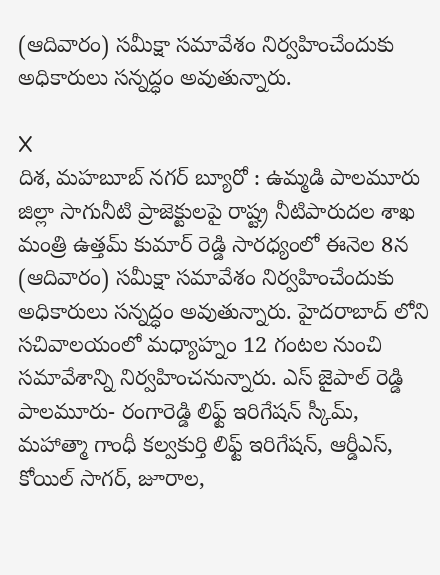(ఆదివారం) సమీక్షా సమావేశం నిర్వహించేందుకు అధికారులు సన్నద్ధం అవుతున్నారు.

X
దిశ, మహబూబ్ నగర్ బ్యూరో : ఉమ్మడి పాలమూరు జిల్లా సాగునీటి ప్రాజెక్టులపై రాష్ట్ర నీటిపారుదల శాఖ మంత్రి ఉత్తమ్ కుమార్ రెడ్డి సారధ్యంలో ఈనెల 8న (ఆదివారం) సమీక్షా సమావేశం నిర్వహించేందుకు అధికారులు సన్నద్ధం అవుతున్నారు. హైదరాబాద్ లోని సచివాలయంలో మధ్యాహ్నం 12 గంటల నుంచి సమావేశాన్ని నిర్వహించనున్నారు. ఎస్ జైపాల్ రెడ్డి పాలమూరు- రంగారెడ్డి లిఫ్ట్ ఇరిగేషన్ స్కీమ్, మహాత్మా గాంధీ కల్వకుర్తి లిఫ్ట్ ఇరిగేషన్, ఆర్డీఎస్, కోయిల్ సాగర్, జూరాల,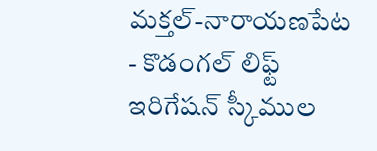మక్తల్-నారాయణపేట - కొడంగల్ లిఫ్ట్ ఇరిగేషన్ స్కీముల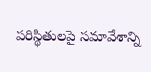పరిస్థితులపై సమావేశాన్ని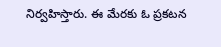నిర్వహిస్తారు. ఈ మేరకు ఓ ప్రకటన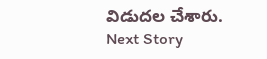విడుదల చేశారు.
Next Story